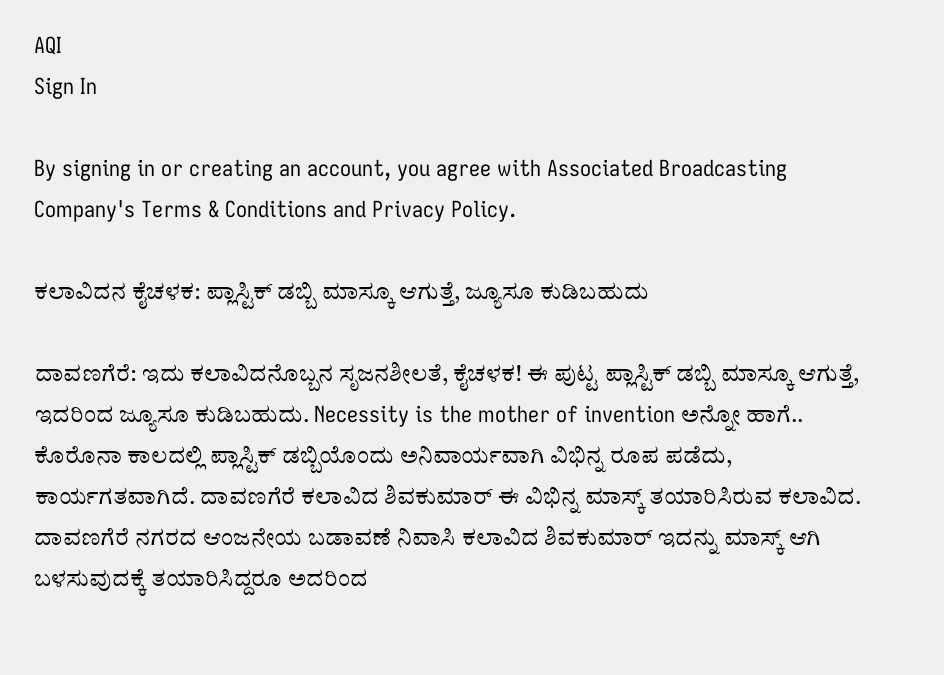AQI
Sign In

By signing in or creating an account, you agree with Associated Broadcasting Company's Terms & Conditions and Privacy Policy.

ಕಲಾವಿದನ ಕೈಚಳಕ: ಪ್ಲಾಸ್ಟಿಕ್ ಡಬ್ಬಿ ಮಾಸ್ಕೂ ಆಗುತ್ತೆ, ಜ್ಯೂಸೂ ಕುಡಿಬಹುದು

ದಾವಣಗೆರೆ: ಇದು ಕಲಾವಿದನೊಬ್ಬನ ಸೃಜನಶೀಲತೆ, ಕೈಚಳಕ! ಈ ಪುಟ್ಟ ಪ್ಲಾಸ್ಟಿಕ್ ಡಬ್ಬಿ ಮಾಸ್ಕೂ ಆಗುತ್ತೆ, ಇದರಿಂದ ಜ್ಯೂಸೂ ಕುಡಿಬಹುದು. Necessity is the mother of invention ಅನ್ನೋ ಹಾಗೆ.. ಕೊರೊನಾ ಕಾಲದಲ್ಲಿ ಪ್ಲಾಸ್ಟಿಕ್ ಡಬ್ಬಿಯೊಂದು ಅನಿವಾರ್ಯವಾಗಿ ವಿಭಿನ್ನ ರೂಪ ಪಡೆದು, ಕಾರ್ಯಗತವಾಗಿದೆ. ದಾವಣಗೆರೆ ಕಲಾವಿದ ಶಿವಕುಮಾರ್ ಈ ವಿಭಿನ್ನ ಮಾಸ್ಕ್ ತಯಾರಿಸಿರುವ ಕಲಾವಿದ. ದಾವಣಗೆರೆ ನಗರದ ಆಂಜನೇಯ ಬಡಾವಣೆ ನಿವಾಸಿ ಕಲಾವಿದ ಶಿವಕುಮಾರ್ ಇದನ್ನು ಮಾಸ್ಕ್ ಆಗಿ ಬಳಸುವುದಕ್ಕೆ ತಯಾರಿಸಿದ್ದರೂ ಅದರಿಂದ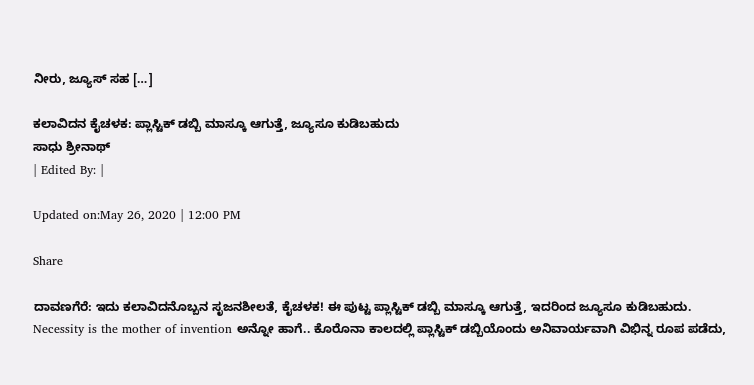ನೀರು, ಜ್ಯೂಸ್ ಸಹ […]

ಕಲಾವಿದನ ಕೈಚಳಕ: ಪ್ಲಾಸ್ಟಿಕ್ ಡಬ್ಬಿ ಮಾಸ್ಕೂ ಆಗುತ್ತೆ, ಜ್ಯೂಸೂ ಕುಡಿಬಹುದು
ಸಾಧು ಶ್ರೀನಾಥ್
| Edited By: |

Updated on:May 26, 2020 | 12:00 PM

Share

ದಾವಣಗೆರೆ: ಇದು ಕಲಾವಿದನೊಬ್ಬನ ಸೃಜನಶೀಲತೆ, ಕೈಚಳಕ! ಈ ಪುಟ್ಟ ಪ್ಲಾಸ್ಟಿಕ್ ಡಬ್ಬಿ ಮಾಸ್ಕೂ ಆಗುತ್ತೆ, ಇದರಿಂದ ಜ್ಯೂಸೂ ಕುಡಿಬಹುದು. Necessity is the mother of invention ಅನ್ನೋ ಹಾಗೆ.. ಕೊರೊನಾ ಕಾಲದಲ್ಲಿ ಪ್ಲಾಸ್ಟಿಕ್ ಡಬ್ಬಿಯೊಂದು ಅನಿವಾರ್ಯವಾಗಿ ವಿಭಿನ್ನ ರೂಪ ಪಡೆದು,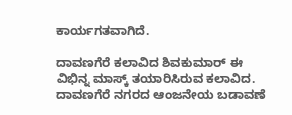ಕಾರ್ಯಗತವಾಗಿದೆ.

ದಾವಣಗೆರೆ ಕಲಾವಿದ ಶಿವಕುಮಾರ್ ಈ ವಿಭಿನ್ನ ಮಾಸ್ಕ್ ತಯಾರಿಸಿರುವ ಕಲಾವಿದ. ದಾವಣಗೆರೆ ನಗರದ ಆಂಜನೇಯ ಬಡಾವಣೆ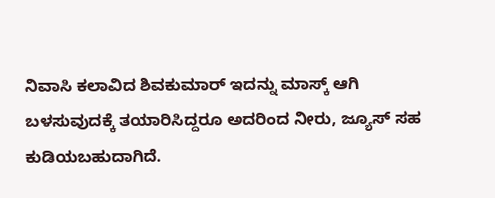ನಿವಾಸಿ ಕಲಾವಿದ ಶಿವಕುಮಾರ್ ಇದನ್ನು ಮಾಸ್ಕ್ ಆಗಿ ಬಳಸುವುದಕ್ಕೆ ತಯಾರಿಸಿದ್ದರೂ ಅದರಿಂದ ನೀರು, ಜ್ಯೂಸ್ ಸಹ ಕುಡಿಯಬಹುದಾಗಿದೆ.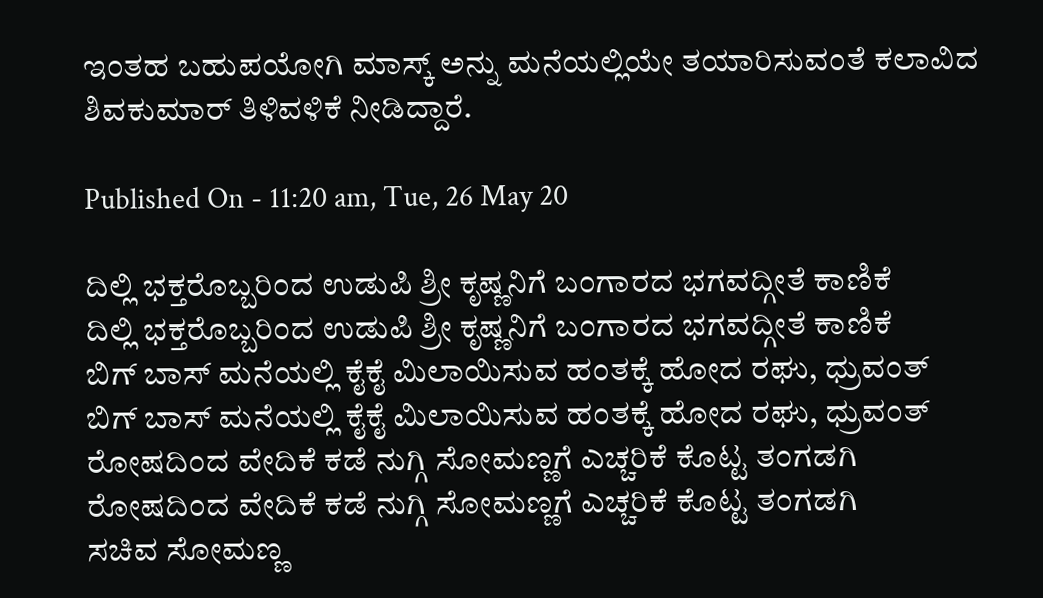ಇಂತಹ ಬಹುಪಯೋಗಿ ಮಾಸ್ಕ್ ಅನ್ನು ಮನೆಯಲ್ಲಿಯೇ ತಯಾರಿಸುವಂತೆ ಕಲಾವಿದ ಶಿವಕುಮಾರ್ ತಿಳಿವಳಿಕೆ ನೀಡಿದ್ದಾರೆ.

Published On - 11:20 am, Tue, 26 May 20

ದಿಲ್ಲಿ ಭಕ್ತರೊಬ್ಬರಿಂದ ಉಡುಪಿ ಶ್ರೀ ಕೃಷ್ಣನಿಗೆ ಬಂಗಾರದ ಭಗವದ್ಗೀತೆ ಕಾಣಿಕೆ
ದಿಲ್ಲಿ ಭಕ್ತರೊಬ್ಬರಿಂದ ಉಡುಪಿ ಶ್ರೀ ಕೃಷ್ಣನಿಗೆ ಬಂಗಾರದ ಭಗವದ್ಗೀತೆ ಕಾಣಿಕೆ
ಬಿಗ್ ಬಾಸ್ ಮನೆಯಲ್ಲಿ ಕೈಕೈ ಮಿಲಾಯಿಸುವ ಹಂತಕ್ಕೆ ಹೋದ ರಘು, ಧ್ರುವಂತ್
ಬಿಗ್ ಬಾಸ್ ಮನೆಯಲ್ಲಿ ಕೈಕೈ ಮಿಲಾಯಿಸುವ ಹಂತಕ್ಕೆ ಹೋದ ರಘು, ಧ್ರುವಂತ್
ರೋಷದಿಂದ ವೇದಿಕೆ ಕಡೆ ನುಗ್ಗಿ ಸೋಮಣ್ಣಗೆ ಎಚ್ಚರಿಕೆ ಕೊಟ್ಟ ತಂಗಡಗಿ
ರೋಷದಿಂದ ವೇದಿಕೆ ಕಡೆ ನುಗ್ಗಿ ಸೋಮಣ್ಣಗೆ ಎಚ್ಚರಿಕೆ ಕೊಟ್ಟ ತಂಗಡಗಿ
ಸಚಿವ ಸೋಮಣ್ಣ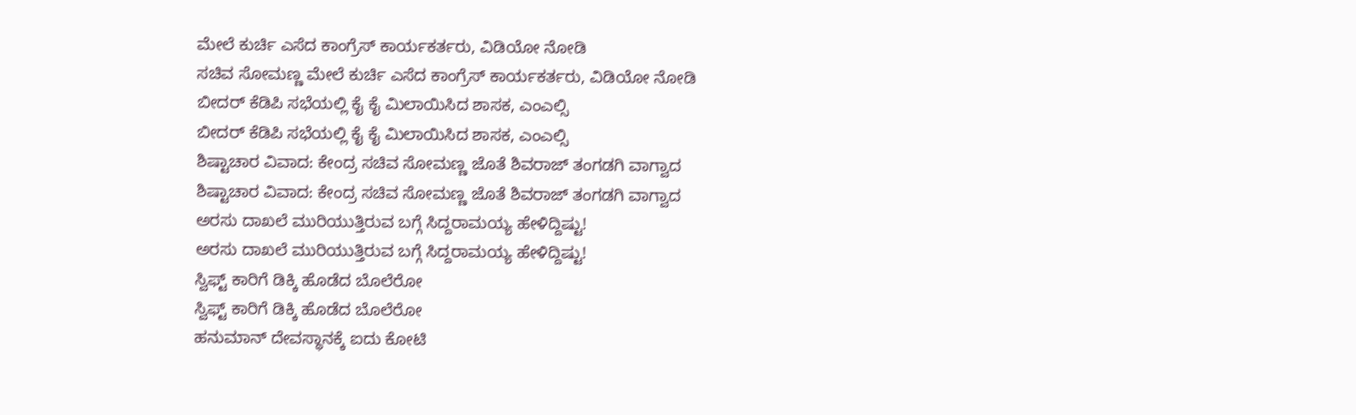ಮೇಲೆ ಕುರ್ಚಿ ಎಸೆದ ಕಾಂಗ್ರೆಸ್ ಕಾರ್ಯಕರ್ತರು, ವಿಡಿಯೋ ನೋಡಿ
ಸಚಿವ ಸೋಮಣ್ಣ ಮೇಲೆ ಕುರ್ಚಿ ಎಸೆದ ಕಾಂಗ್ರೆಸ್ ಕಾರ್ಯಕರ್ತರು, ವಿಡಿಯೋ ನೋಡಿ
ಬೀದರ್ ಕೆಡಿಪಿ ಸಭೆಯಲ್ಲಿ ಕೈ ಕೈ ಮಿಲಾಯಿಸಿದ ಶಾಸಕ, ಎಂಎಲ್ಸಿ
ಬೀದರ್ ಕೆಡಿಪಿ ಸಭೆಯಲ್ಲಿ ಕೈ ಕೈ ಮಿಲಾಯಿಸಿದ ಶಾಸಕ, ಎಂಎಲ್ಸಿ
ಶಿಷ್ಟಾಚಾರ ವಿವಾದ: ಕೇಂದ್ರ ಸಚಿವ ಸೋಮಣ್ಣ ಜೊತೆ ಶಿವರಾಜ್ ತಂಗಡಗಿ ವಾಗ್ವಾದ
ಶಿಷ್ಟಾಚಾರ ವಿವಾದ: ಕೇಂದ್ರ ಸಚಿವ ಸೋಮಣ್ಣ ಜೊತೆ ಶಿವರಾಜ್ ತಂಗಡಗಿ ವಾಗ್ವಾದ
ಅರಸು ದಾಖಲೆ ಮುರಿಯುತ್ತಿರುವ ಬಗ್ಗೆ ಸಿದ್ದರಾಮಯ್ಯ ಹೇಳಿದ್ದಿಷ್ಟು!
ಅರಸು ದಾಖಲೆ ಮುರಿಯುತ್ತಿರುವ ಬಗ್ಗೆ ಸಿದ್ದರಾಮಯ್ಯ ಹೇಳಿದ್ದಿಷ್ಟು!
ಸ್ವಿಫ್ಟ್ ಕಾರಿಗೆ ಡಿಕ್ಕಿ ಹೊಡೆದ ಬೊಲೆರೋ
ಸ್ವಿಫ್ಟ್ ಕಾರಿಗೆ ಡಿಕ್ಕಿ ಹೊಡೆದ ಬೊಲೆರೋ
ಹನುಮಾನ್ ದೇವಸ್ಥಾನಕ್ಕೆ ಐದು ಕೋಟಿ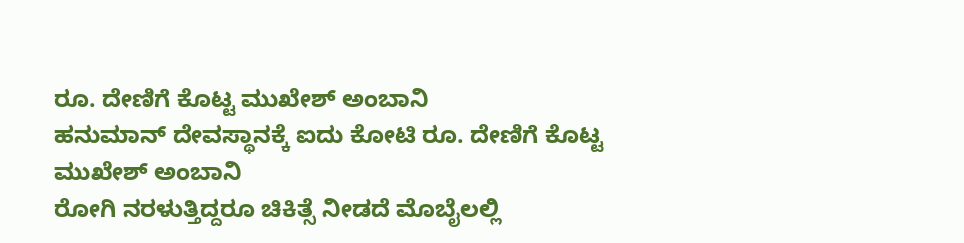ರೂ. ದೇಣಿಗೆ ಕೊಟ್ಟ ಮುಖೇಶ್ ಅಂಬಾನಿ
ಹನುಮಾನ್ ದೇವಸ್ಥಾನಕ್ಕೆ ಐದು ಕೋಟಿ ರೂ. ದೇಣಿಗೆ ಕೊಟ್ಟ ಮುಖೇಶ್ ಅಂಬಾನಿ
ರೋಗಿ ನರಳುತ್ತಿದ್ದರೂ ಚಿಕಿತ್ಸೆ ನೀಡದೆ ಮೊಬೈಲಲ್ಲಿ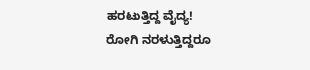ಹರಟುತ್ತಿದ್ದ ವೈದ್ಯ!
ರೋಗಿ ನರಳುತ್ತಿದ್ದರೂ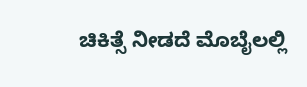ಚಿಕಿತ್ಸೆ ನೀಡದೆ ಮೊಬೈಲಲ್ಲಿ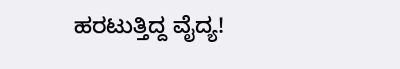ಹರಟುತ್ತಿದ್ದ ವೈದ್ಯ!